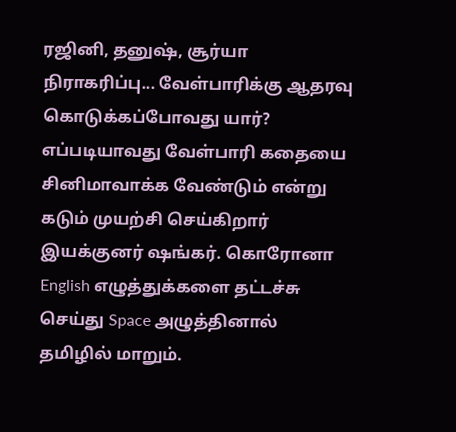ரஜினி, தனுஷ், சூர்யா நிராகரிப்பு... வேள்பாரிக்கு ஆதரவு கொடுக்கப்போவது யார்?
எப்படியாவது வேள்பாரி கதையை சினிமாவாக்க வேண்டும் என்று கடும் முயற்சி செய்கிறார் இயக்குனர் ஷங்கர். கொரோனா
English எழுத்துக்களை தட்டச்சு செய்து Space அழுத்தினால் தமிழில் மாறும்.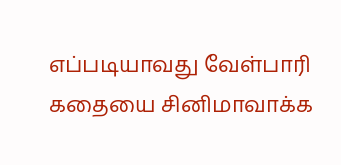எப்படியாவது வேள்பாரி கதையை சினிமாவாக்க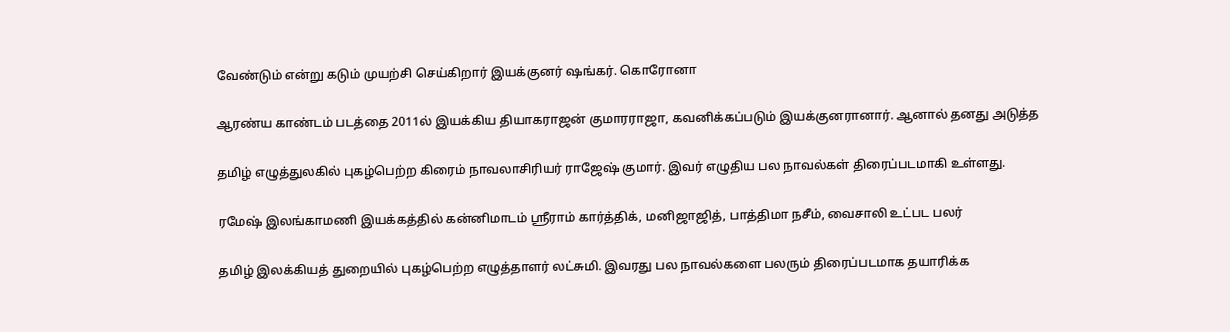வேண்டும் என்று கடும் முயற்சி செய்கிறார் இயக்குனர் ஷங்கர். கொரோனா

ஆரண்ய காண்டம் படத்தை 2011ல் இயக்கிய தியாகராஜன் குமாரராஜா, கவனிக்கப்படும் இயக்குனரானார். ஆனால் தனது அடுத்த

தமிழ் எழுத்துலகில் புகழ்பெற்ற கிரைம் நாவலாசிரியர் ராஜேஷ் குமார். இவர் எழுதிய பல நாவல்கள் திரைப்படமாகி உள்ளது.

ரமேஷ் இலங்காமணி இயக்கத்தில் கன்னிமாடம் ஸ்ரீராம் கார்த்திக், மனிஜாஜித், பாத்திமா நசீம், வைசாலி உட்பட பலர்

தமிழ் இலக்கியத் துறையில் புகழ்பெற்ற எழுத்தாளர் லட்சுமி. இவரது பல நாவல்களை பலரும் திரைப்படமாக தயாரிக்க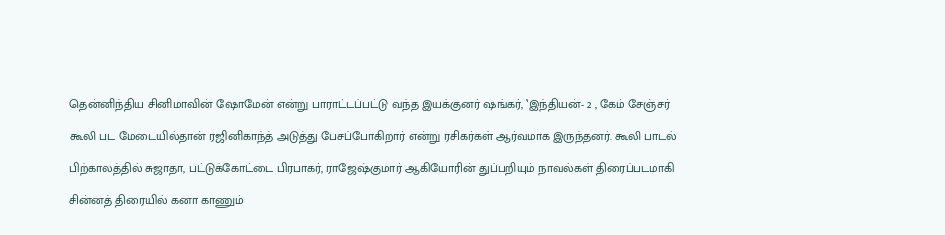தென்னிந்திய சினிமாவின் ஷோமேன் என்று பாராட்டப்பட்டு வந்த இயக்குனர் ஷங்கர், ‛இந்தியன்- 2 , கேம் சேஞ்சர்

கூலி பட மேடையில்தான் ரஜினிகாந்த் அடுத்து பேசப்போகிறார் என்று ரசிகர்கள் ஆர்வமாக இருந்தனர். கூலி பாடல்

பிற்காலத்தில் சுஜாதா, பட்டுக்கோட்டை பிரபாகர், ராஜேஷ்குமார் ஆகியோரின் துப்பறியும் நாவல்கள் திரைப்படமாகி

சின்னத் திரையில் கனா காணும்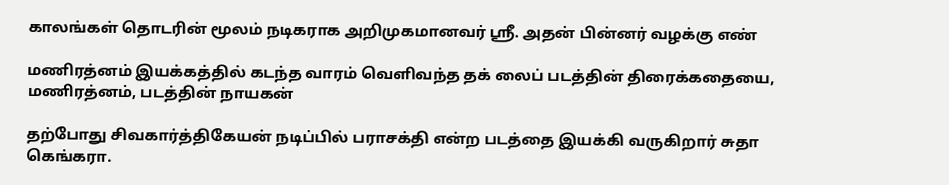காலங்கள் தொடரின் மூலம் நடிகராக அறிமுகமானவர் ஶ்ரீ. அதன் பின்னர் வழக்கு எண்

மணிரத்னம் இயக்கத்தில் கடந்த வாரம் வெளிவந்த தக் லைப் படத்தின் திரைக்கதையை, மணிரத்னம், படத்தின் நாயகன்

தற்போது சிவகார்த்திகேயன் நடிப்பில் பராசக்தி என்ற படத்தை இயக்கி வருகிறார் சுதா கெங்கரா.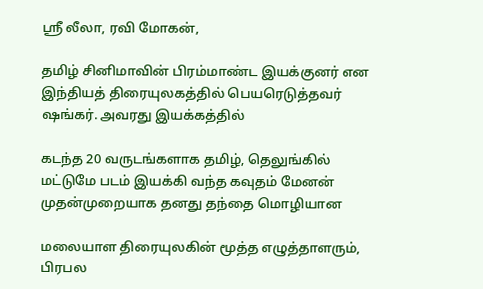ஸ்ரீ லீலா, ரவி மோகன்,

தமிழ் சினிமாவின் பிரம்மாண்ட இயக்குனர் என இந்தியத் திரையுலகத்தில் பெயரெடுத்தவர் ஷங்கர். அவரது இயக்கத்தில்

கடந்த 20 வருடங்களாக தமிழ், தெலுங்கில் மட்டுமே படம் இயக்கி வந்த கவுதம் மேனன் முதன்முறையாக தனது தந்தை மொழியான

மலையாள திரையுலகின் மூத்த எழுத்தாளரும், பிரபல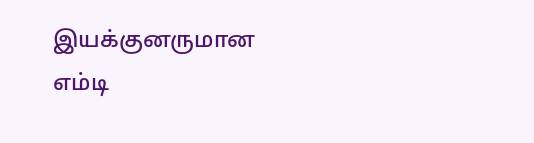இயக்குனருமான எம்டி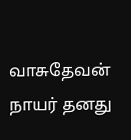வாசுதேவன் நாயர் தனது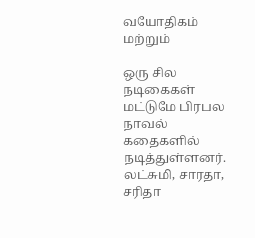வயோதிகம் மற்றும்

ஒரு சில நடிகைகள் மட்டுமே பிரபல நாவல் கதைகளில் நடித்துள்ளனர். லட்சுமி, சாரதா, சரிதா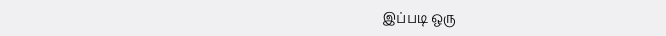இப்படி ஒரு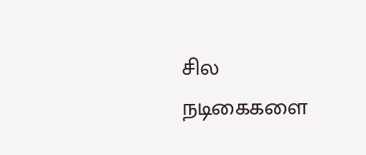சில நடிகைகளை